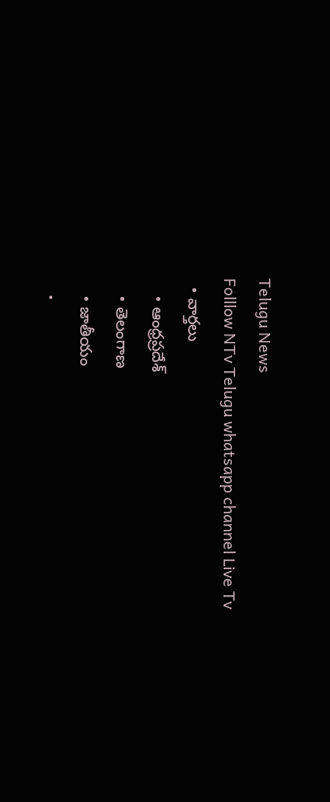Telugu News
Folllow NTv Telugu whatsapp channel Live Tv
  • వార్తలు
    • ఆంధ్రప్రదేశ్
    • తెలంగాణ
    • జాతీయం
    •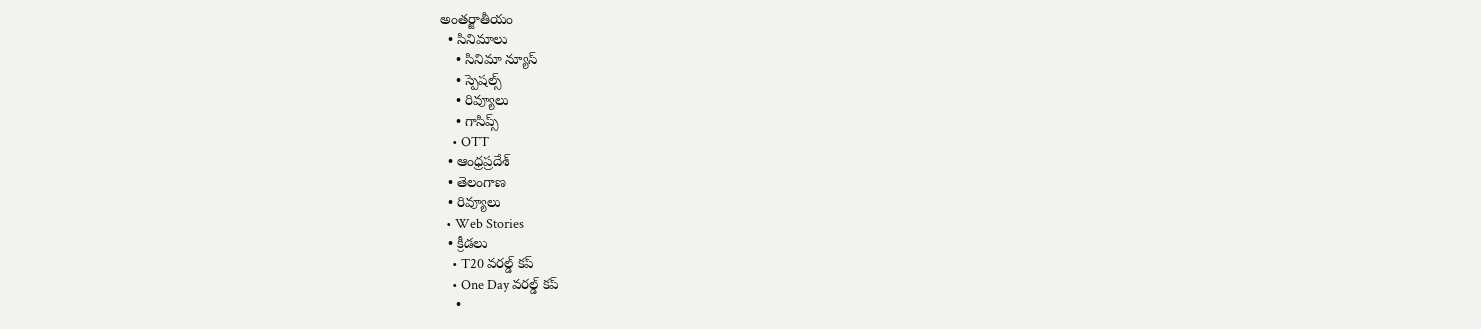అంతర్జాతీయం
  • సినిమాలు
    • సినిమా న్యూస్
    • స్పెషల్స్
    • రివ్యూలు
    • గాసిప్స్
    • OTT
  • ఆంధ్రప్రదేశ్
  • తెలంగాణ
  • రివ్యూలు
  • Web Stories
  • క్రీడలు
    • T20 వరల్డ్ కప్
    • One Day వరల్డ్ కప్
    •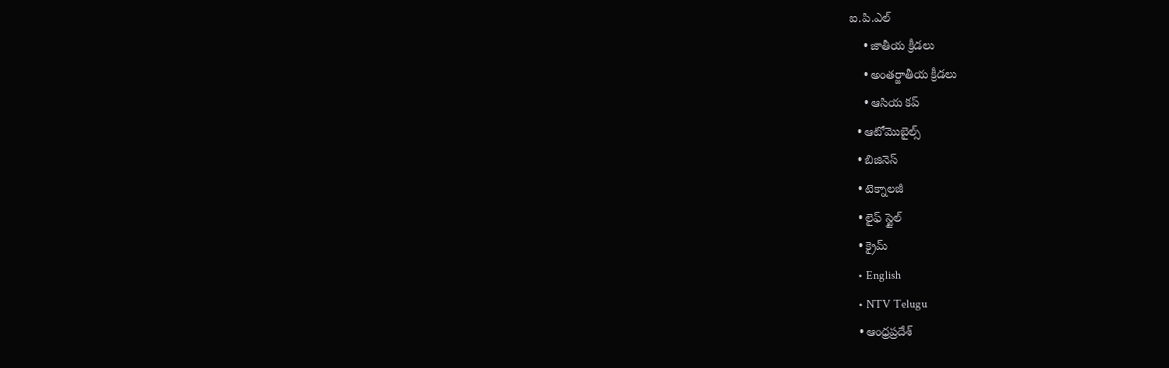ఐ.పి.ఎల్
    • జాతీయ క్రీడలు
    • అంతర్జాతీయ క్రీడలు
    • ఆసియ కప్
  • ఆటోమొబైల్స్
  • బిజినెస్‌
  • టెక్నాలజీ
  • లైఫ్ స్టైల్
  • క్రైమ్
  • English
  • NTV Telugu
  • ఆంధ్రప్రదేశ్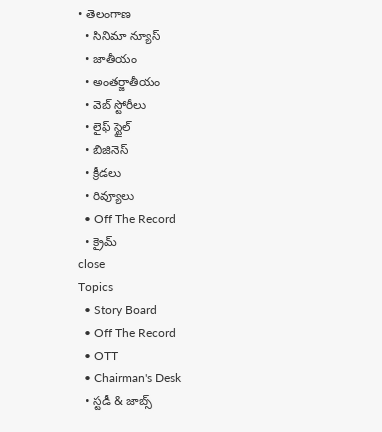• తెలంగాణ
  • సినిమా న్యూస్
  • జాతీయం
  • అంతర్జాతీయం
  • వెబ్ స్టోరీలు
  • లైఫ్ స్టైల్
  • బిజినెస్‌
  • క్రీడలు
  • రివ్యూలు
  • Off The Record
  • క్రైమ్
close
Topics
  • Story Board
  • Off The Record
  • OTT
  • Chairman's Desk
  • స్టడీ & జాబ్స్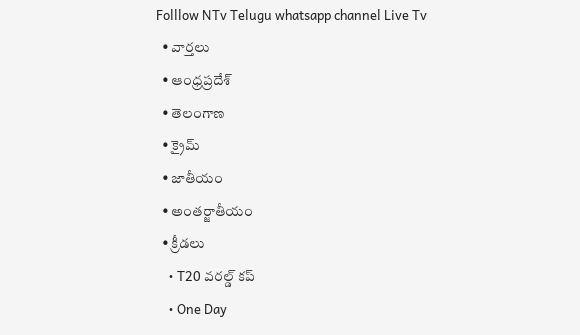Folllow NTv Telugu whatsapp channel Live Tv
  • వార్తలు
  • ఆంధ్రప్రదేశ్
  • తెలంగాణ
  • క్రైమ్
  • జాతీయం
  • అంతర్జాతీయం
  • క్రీడలు
    • T20 వరల్డ్ కప్
    • One Day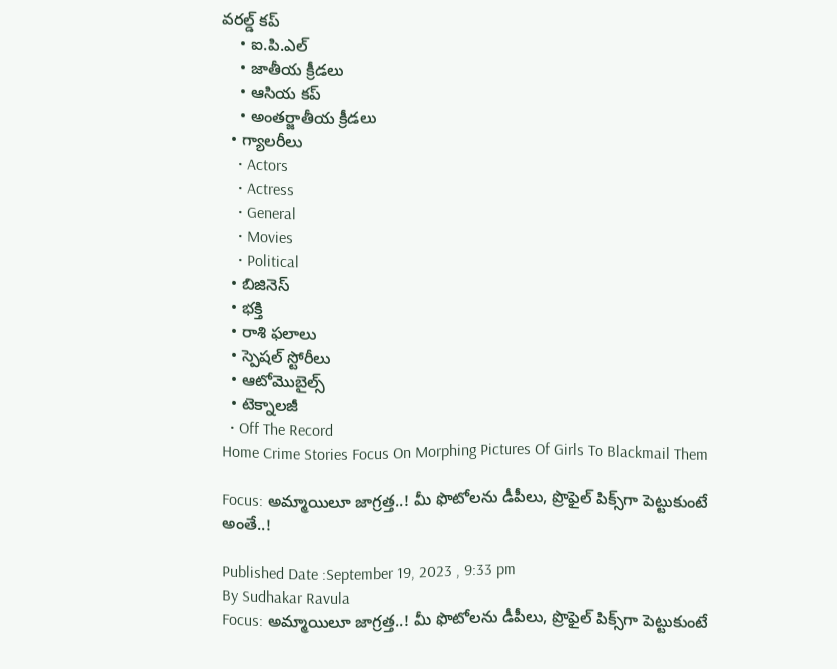వరల్డ్ కప్
    • ఐ.పి.ఎల్
    • జాతీయ క్రీడలు
    • ఆసియ కప్
    • అంతర్జాతీయ క్రీడలు
  • గ్యాలరీలు
    • Actors
    • Actress
    • General
    • Movies
    • Political
  • బిజినెస్‌
  • భక్తి
  • రాశి ఫలాలు
  • స్పెషల్‌ స్టోరీలు
  • ఆటోమొబైల్స్
  • టెక్నాలజీ
  • Off The Record
Home Crime Stories Focus On Morphing Pictures Of Girls To Blackmail Them

Focus: అమ్మాయిలూ జాగ్రత్త..! మీ ఫొటోలను డీపీలు, ప్రొఫైల్‌ పిక్స్‌గా పెట్టుకుంటే అంతే..!

Published Date :September 19, 2023 , 9:33 pm
By Sudhakar Ravula
Focus: అమ్మాయిలూ జాగ్రత్త..! మీ ఫొటోలను డీపీలు, ప్రొఫైల్‌ పిక్స్‌గా పెట్టుకుంటే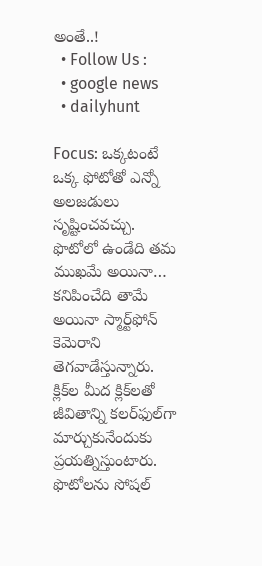అంతే..!
  • Follow Us :
  • google news
  • dailyhunt

Focus: ఒక్కటంటే ఒక్క ఫోటోతో ఎన్నో అలజడులు సృష్టించవచ్చు. ఫొటోలో ఉండేది తమ ముఖమే అయినా… కనిపించేది తామే అయినా స్మార్ట్‌ఫోన్‌ కెమెరాని తెగవాడేస్తున్నారు. క్లిక్‌ల మీద క్లిక్‌లతో జీవితాన్ని కలర్‌ఫుల్‌గా మార్చుకునేందుకు ప్రయత్నిస్తుంటారు. ఫొటోలను సోషల్‌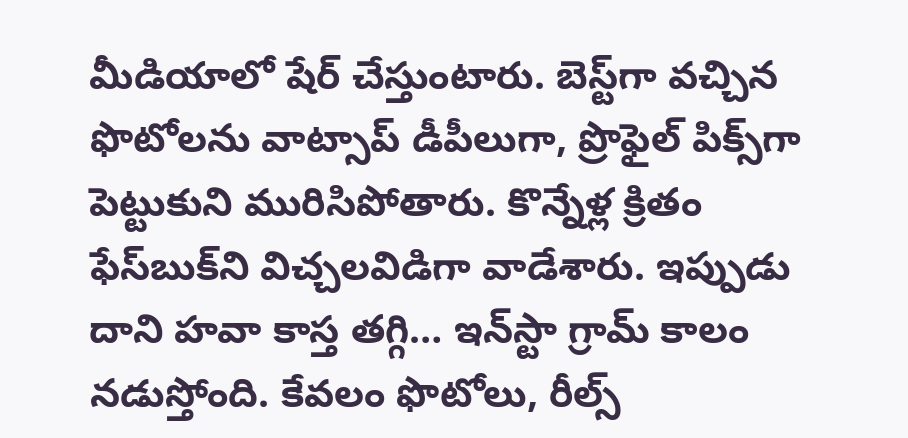మీడియాలో షేర్‌ చేస్తుంటారు. బెస్ట్‌గా వచ్చిన ఫొటోలను వాట్సాప్‌ డీపీలుగా, ప్రొఫైల్‌ పిక్స్‌గా పెట్టుకుని మురిసిపోతారు. కొన్నేళ్ల క్రితం ఫేస్‌బుక్‌ని విచ్చలవిడిగా వాడేశారు. ఇప్పుడు దాని హవా కాస్త తగ్గి… ఇన్‌స్టా గ్రామ్‌ కాలం నడుస్తోంది. కేవలం ఫొటోలు, రీల్స్‌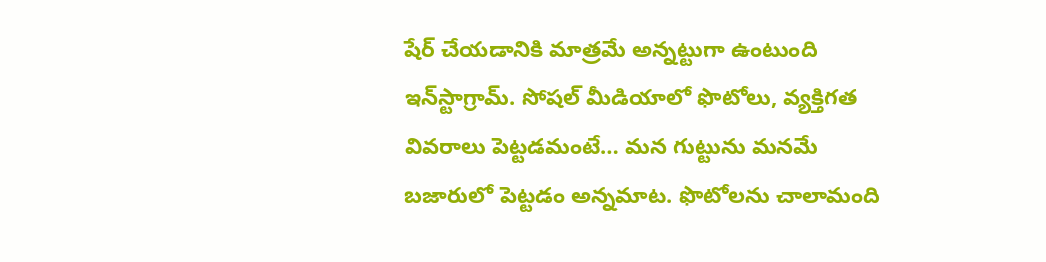షేర్‌ చేయడానికి మాత్రమే అన్నట్టుగా ఉంటుంది ఇన్‌స్టాగ్రామ్. సోషల్‌ మీడియాలో ఫొటోలు, వ్యక్తిగత వివరాలు పెట్టడమంటే… మన గుట్టును మనమే బజారులో పెట్టడం అన్నమాట. ఫొటోలను చాలామంది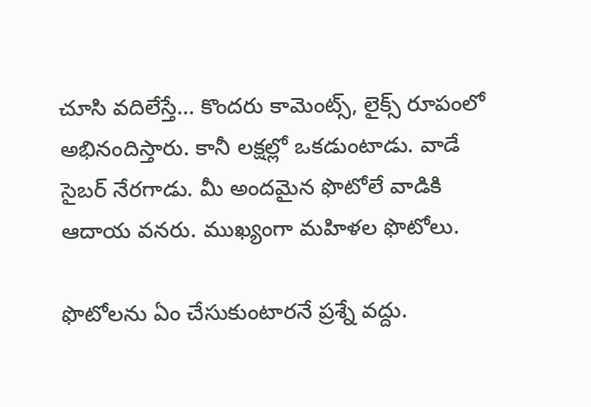చూసి వదిలేస్తే… కొందరు కామెంట్స్‌, లైక్స్‌ రూపంలో అభినందిస్తారు. కానీ లక్షల్లో ఒకడుంటాడు. వాడే సైబర్‌ నేరగాడు. మీ అందమైన ఫొటోలే వాడికి ఆదాయ వనరు. ముఖ్యంగా మహిళల ఫొటోలు.

ఫొటోలను ఏం చేసుకుంటారనే ప్రశ్నే వద్దు.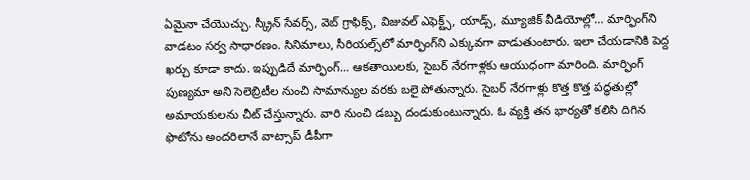ఏమైనా చేయొచ్చు. స్క్రీన్ సేవర్స్, వెబ్ గ్రాఫిక్స్, విజువల్ ఎఫెక్ట్స్, యాడ్స్, మ్యూజిక్ వీడియోల్లో… మార్ఫింగ్‌ని వాడటం సర్వ సాధారణం. సినిమాలు, సీరియల్స్‌లో మార్ఫింగ్‌ని ఎక్కువగా వాడుతుంటారు. ఇలా చేయడానికి పెద్ద ఖర్చు కూడా కాదు. ఇప్పుడిదే మార్ఫింగ్… ఆకతాయిలకు, సైబర్‌ నేరగాళ్లకు ఆయుధంగా మారింది. మార్ఫింగ్‌ పుణ్యమా అని సెలెబ్రిటీల నుంచి సామాన్యుల వరకు బలై పోతున్నారు. సైబర్ నేరగాళ్లు కొత్త కొత్త పద్ధతుల్లో అమాయకులను చీట్ చేస్తున్నారు. వారి నుంచి డబ్బు దండుకుంటున్నారు. ఓ వ్యక్తి తన భార్యతో కలిసి దిగిన ఫొటోను అందరిలానే వాట్సాప్ డీపీగా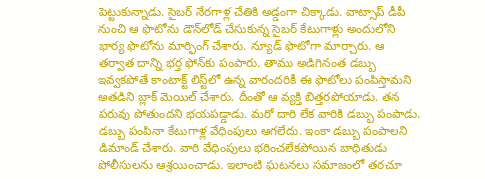పెట్టుకున్నాడు. సైబర్ నేరగాళ్ల చేతికి అడ్డంగా చిక్కాడు. వాట్సాప్ డీపీ నుంచి ఆ ఫొటోను డౌన్‌లోడ్ చేసుకున్న సైబర్ కేటుగాళ్లు అందులోని భార్య ఫొటోను మార్ఫింగ్ చేశారు. న్యూడ్ ఫొటోగా మార్చారు. ఆ తర్వాత దాన్ని భర్త ఫోన్‌కు పంపారు. తాము అడిగినంత డబ్బు ఇవ్వకపోతే కాంటాక్ట్ లిస్ట్‌లో ఉన్న వారందరికీ ఈ ఫొటోలు పంపిస్తామని అతడిని బ్లాక్ మెయిల్ చేశారు. దీంతో ఆ వ్యక్తి బిత్తరపోయాడు. తన పరువు పోతుందని భయపడ్డాడు. మరో దారి లేక వారికి డబ్బు పంపాడు. డబ్బు పంపినా కేటుగాళ్ల వేధింపులు ఆగలేదు. ఇంకా డబ్బు పంపాలని డిమాండ్ చేశారు. వారి వేధింపులు భరించలేకపోయిన బాధితుడు పోలీసులను ఆశ్రయించాడు. ఇలాంటి ఘటనలు సమాజంలో తరచూ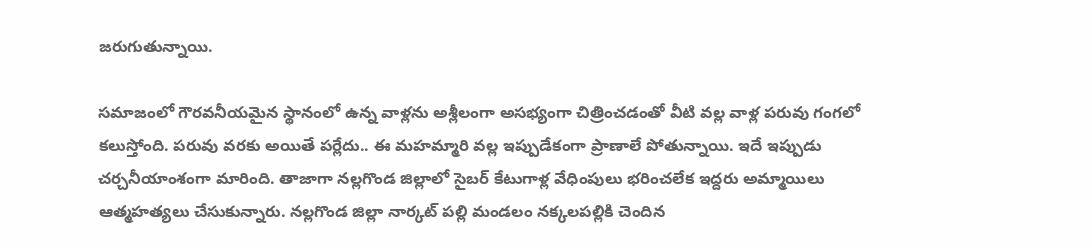జరుగుతున్నాయి.

సమాజంలో గౌరవనీయమైన స్థానంలో ఉన్న వాళ్లను అశ్లీలంగా అసభ్యంగా చిత్రించడంతో వీటి వల్ల వాళ్ల పరువు గంగలో కలుస్తోంది. పరువు వరకు అయితే పర్లేదు.. ఈ మహమ్మారి వల్ల ఇప్పుడేకంగా ప్రాణాలే పోతున్నాయి. ఇదే ఇప్పుడు చర్చనీయాంశంగా మారింది. తాజాగా నల్లగొండ జిల్లాలో సైబర్‌ కేటుగాళ్ల వేధింపులు భరించలేక ఇద్దరు అమ్మాయిలు ఆత్మహత్యలు చేసుకున్నారు. నల్లగొండ జిల్లా నార్కట్ పల్లి మండలం నక్కలపల్లికి చెందిన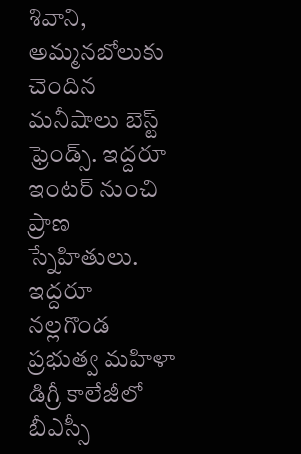శివాని, అమ్మనబోలుకు చెందిన మనీషాలు బెస్ట్‌ ఫ్రెండ్స్‌. ఇద్దరూ ఇంటర్‌ నుంచి ప్రాణ స్నేహితులు. ఇద్దరూ నల్లగొండ ప్రభుత్వ మహిళా డిగ్రీ కాలేజీలో బీఎస్సీ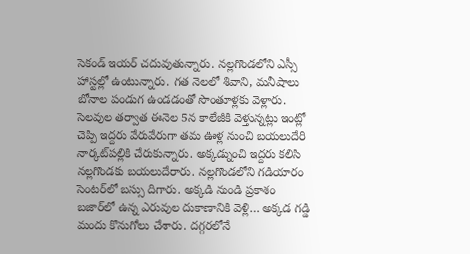సెకండ్‌ ఇయర్‌ చదువుతున్నారు. నల్లగొండలోని ఎస్సీ హాస్టల్లో ఉంటున్నారు. గత నెలలో శివాని, మనీషాలు బోనాల పండుగ ఉండడంతో సొంతూళ్లకు వెళ్లారు. సెలవుల తర్వాత ఈనెల 5న కాలేజీకి వెళ్తున్నట్లు ఇంట్లో చెప్పి ఇద్దరు వేరువేరుగా తమ ఊళ్ల నుంచి బయలుదేరి నార్కట్‌పల్లికి చేరుకున్నారు. అక్కడ్నుంచి ఇద్దరు కలిసి నల్లగొండకు బయలుదేరారు. నల్లగొండలోని గడియారం సెంటర్‌లో బస్సు దిగారు. అక్కడి నుండి ప్రకాశం బజార్‌లో ఉన్న ఎరువుల దుకాణానికి వెళ్లి… అక్కడ గడ్డి మందు కొనుగోలు చేశారు. దగ్గరలోనే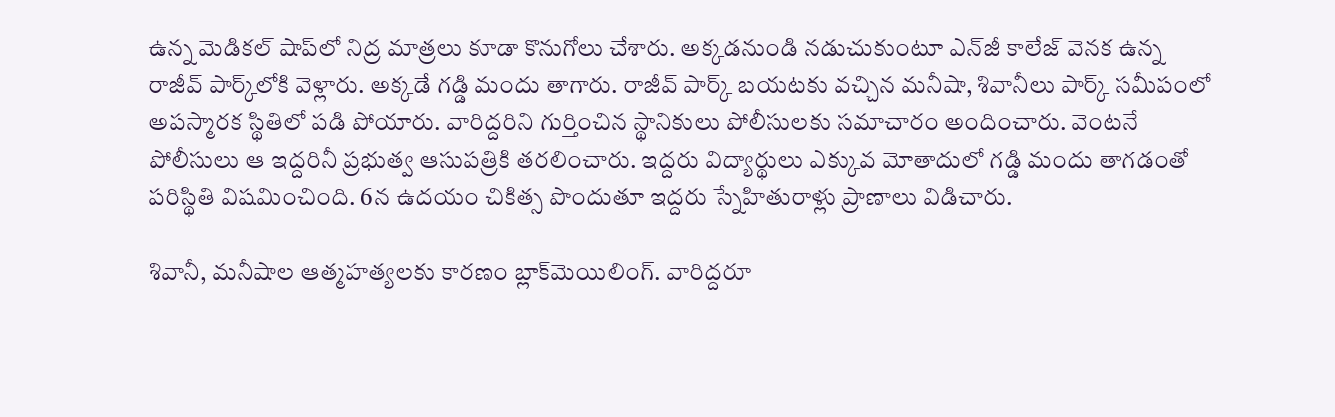ఉన్న మెడికల్ షాప్‌లో నిద్ర మాత్రలు కూడా కొనుగోలు చేశారు. అక్కడనుండి నడుచుకుంటూ ఎన్‌జీ కాలేజ్ వెనక ఉన్న రాజీవ్ పార్క్‌లోకి వెళ్లారు. అక్కడే గడ్డి మందు తాగారు. రాజీవ్ పార్క్ బయటకు వచ్చిన మనీషా, శివానీలు పార్క్ సమీపంలో అపస్మారక స్థితిలో పడి పోయారు. వారిద్దరిని గుర్తించిన స్థానికులు పోలీసులకు సమాచారం అందించారు. వెంటనే పోలీసులు ఆ ఇద్దరినీ ప్రభుత్వ ఆసుపత్రికి తరలించారు. ఇద్దరు విద్యార్థులు ఎక్కువ మోతాదులో గడ్డి మందు తాగడంతో పరిస్థితి విషమించింది. 6న ఉదయం చికిత్స పొందుతూ ఇద్దరు స్నేహితురాళ్లు ప్రాణాలు విడిచారు.

శివానీ, మనీషాల ఆత్మహత్యలకు కారణం బ్లాక్‌మెయిలింగ్‌. వారిద్దరూ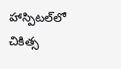హాస్పిటల్‌లో చికిత్స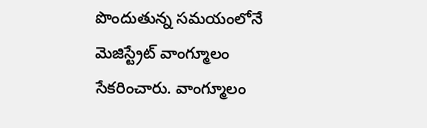పొందుతున్న సమయంలోనే మెజిస్ట్రేట్‌ వాంగ్మూలం సేకరించారు. వాంగ్మూలం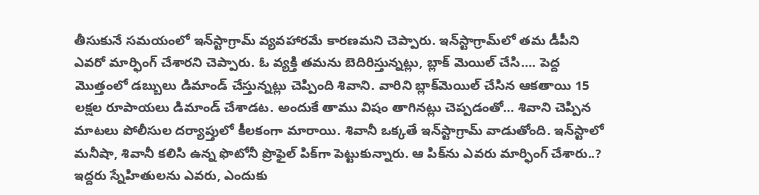తీసుకునే సమయంలో ఇన్‌స్టాగ్రామ్‌ వ్యవహారమే కారణమని చెప్పారు. ఇన్‌స్టాగ్రామ్‌లో తమ డీపీని ఎవరో మార్ఫింగ్ చేశారని చెప్పారు. ఓ వ్యక్తి తమను బెదిరిస్తున్నట్లు, బ్లాక్ మెయిల్ చేసి…. పెద్ద మొత్తంలో డబ్బులు డిమాండ్ చేస్తున్నట్లు చెప్పింది శివాని. వారిని బ్లాక్‌మెయిల్‌ చేసిన ఆకతాయి 15 లక్షల రూపాయలు డిమాండ్‌ చేశాడట. అందుకే తాము విషం తాగినట్లు చెప్పడంతో… శివాని చెప్పిన మాటలు పోలీసుల దర్యాప్తులో కీలకంగా మారాయి. శివానీ ఒక్కతే ఇన్‌స్టాగ్రామ్‌ వాడుతోంది. ఇన్‌స్టాలో మనీషా, శివానీ కలిసి ఉన్న ఫొటోనీ ప్రొఫైల్‌ పిక్‌గా పెట్టుకున్నారు. ఆ పిక్‌ను ఎవరు మార్ఫింగ్ చేశారు..? ఇద్దరు స్నేహితులను ఎవరు, ఎందుకు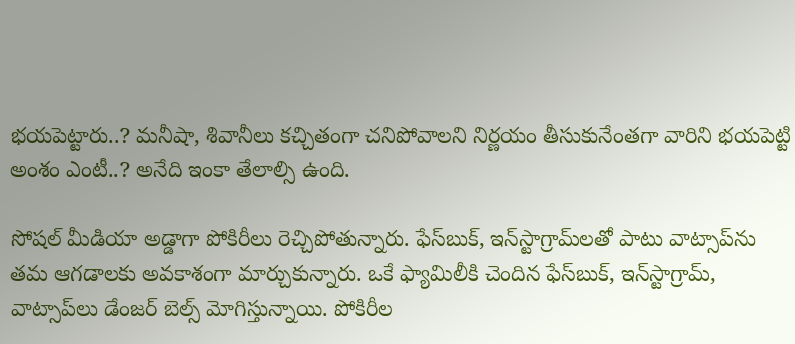భయపెట్టారు..? మనీషా, శివానీలు కచ్చితంగా చనిపోవాలని నిర్ణయం తీసుకునేంతగా వారిని భయపెట్టి అంశం ఎంటీ..? అనేది ఇంకా తేలాల్సి ఉంది.

సోషల్ మీడియా అడ్డాగా పోకిరీలు రెచ్చిపోతున్నారు. ఫేస్‌బుక్‌, ఇన్‌స్టాగ్రామ్‌లతో పాటు వాట్సాప్‌ను తమ ఆగడాలకు అవకాశంగా మార్చుకున్నారు. ఒకే ఫ్యామిలీకి చెందిన ఫేస్‌బుక్‌, ఇన్‌స్టాగ్రామ్‌, వాట్సాప్‌లు డేంజర్‌ బెల్స్‌ మోగిస్తున్నాయి. పోకిరీల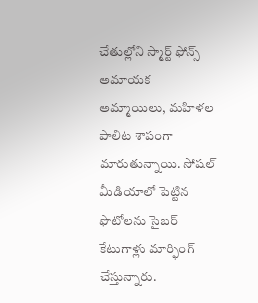చేతుల్లోని స్మార్ట్ ఫోన్స్ అమాయక అమ్మాయిలు, మహిళల పాలిట శాపంగా మారుతున్నాయి. సోషల్‌ మీడియాలో పెట్టిన ఫొటోలను సైబర్ కేటుగాళ్లు మార్ఫింగ్‌ చేస్తున్నారు.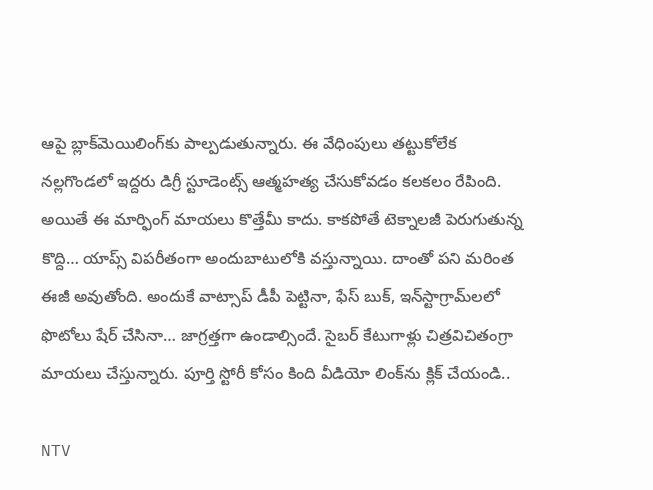ఆపై బ్లాక్‌మెయిలింగ్‌కు పాల్పడుతున్నారు. ఈ వేధింపులు తట్టుకోలేక నల్లగొండలో ఇద్దరు డిగ్రీ స్టూడెంట్స్‌ ఆత్మహత్య చేసుకోవడం కలకలం రేపింది. అయితే ఈ మార్ఫింగ్ మాయలు కొత్తేమీ కాదు. కాకపోతే టెక్నాలజీ పెరుగుతున్న కొద్ది… యాప్స్‌ విపరీతంగా అందుబాటులోకి వస్తున్నాయి. దాంతో పని మరింత ఈజీ అవుతోంది. అందుకే వాట్సాప్‌ డీపీ పెట్టినా, ఫేస్‌ బుక్‌, ఇన్‌స్టాగ్రామ్‌లలో ఫొటోలు షేర్‌ చేసినా… జాగ్రత్తగా ఉండాల్సిందే. సైబర్‌ కేటుగాళ్లు చిత్రవిచితంగ్రా మాయలు చేస్తున్నారు. పూర్తి స్టోరీ కోసం కింది వీడియో లింక్‌ను క్లిక్‌ చేయండి..

NTV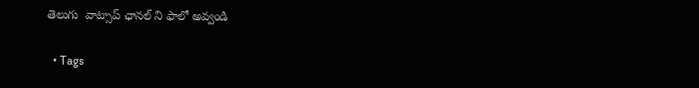తెలుగు  వాట్సాప్ ఛానల్ ని ఫాలో అవ్వండి

  • Tags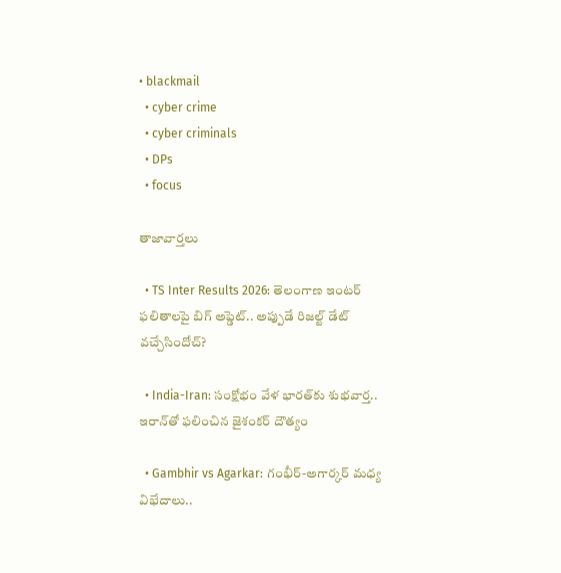• blackmail
  • cyber crime
  • cyber criminals
  • DPs
  • focus

తాజావార్తలు

  • TS Inter Results 2026: తెలంగాణ ఇంటర్ ఫలితాలపై బిగ్ అప్డెట్.. అప్పుడే రిజల్ట్ డేట్ వచ్చేసిందోచ్?

  • India-Iran: సంక్షోభం వేళ భారత్‌కు శుభవార్త.. ఇరాన్‌తో ఫలించిన జైశంకర్ దౌత్యం

  • Gambhir vs Agarkar: గంభీర్-అగార్కర్ మధ్య విభేదాలు..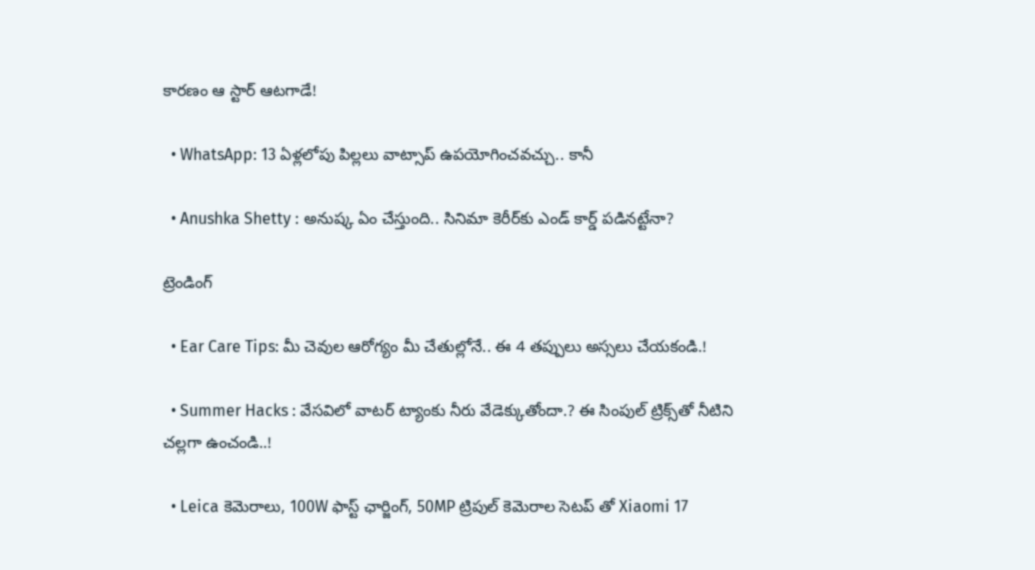కారణం ఆ స్టార్ ఆటగాడే!

  • WhatsApp: 13 ఏళ్లలోపు పిల్లలు వాట్సాప్ ఉపయోగించవచ్చు.. కానీ

  • Anushka Shetty : అనుష్క ఏం చేస్తుంది.. సినిమా కెరీర్‌కు ఎండ్ కార్డ్ పడినట్టేనా?

ట్రెండింగ్‌

  • Ear Care Tips: మీ చెవుల ఆరోగ్యం మీ చేతుల్లోనే.. ఈ 4 తప్పులు అస్సలు చేయకండి.!

  • Summer Hacks : వేసవిలో వాటర్ ట్యాంకు నీరు వేడెక్కుతోందా.? ఈ సింపుల్ ట్రిక్స్‌తో నీటిని చల్లగా ఉంచండి..!

  • Leica కెమెరాలు, 100W ఫాస్ట్ ఛార్జింగ్‌, 50MP ట్రిపుల్ కెమెరాల సెటప్ తో Xiaomi 17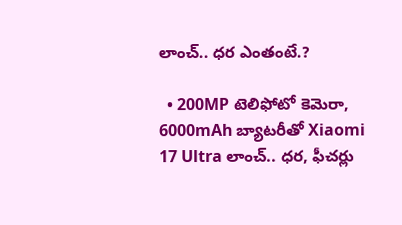లాంచ్.. ధర ఎంతంటే.?

  • 200MP టెలిఫోటో కెమెరా, 6000mAh బ్యాటరీతో Xiaomi 17 Ultra లాంచ్.. ధర, ఫీచర్లు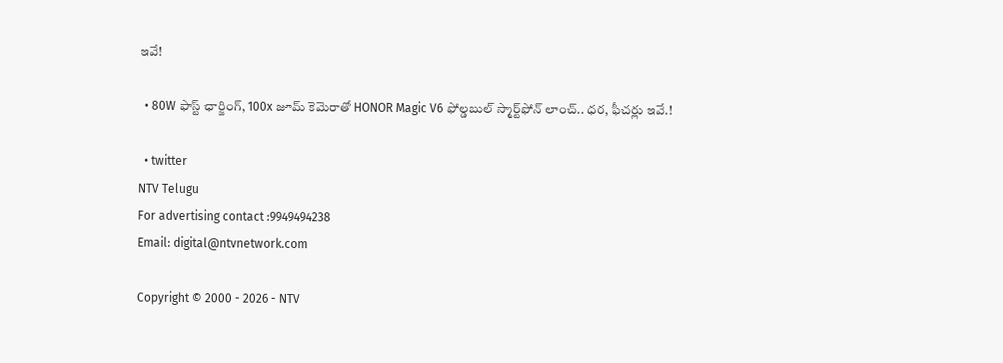ఇవే!

  • 80W ఫాస్ట్ ఛార్జింగ్, 100x జూమ్ కెమెరాతో HONOR Magic V6 ఫోల్డబుల్ స్మార్ట్‌ఫోన్‌ లాంచ్.. ధర, ఫీచర్లు ఇవే.!

  • twitter
NTV Telugu
For advertising contact :9949494238
Email: digital@ntvnetwork.com

Copyright © 2000 - 2026 - NTV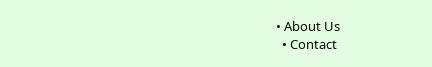• About Us
  • Contact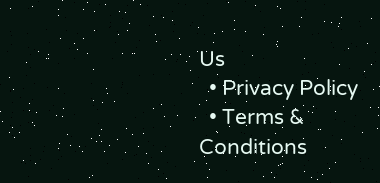Us
  • Privacy Policy
  • Terms & Conditions